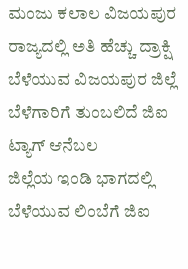ಮಂಜು ಕಲಾಲ ವಿಜಯಪುರ
ರಾಜ್ಯದಲ್ಲಿ ಅತಿ ಹೆಚ್ಚು ದ್ರಾಕ್ಷಿ ಬೆಳೆಯುವ ವಿಜಯಪುರ ಜಿಲ್ಲೆ
ಬೆಳೆಗಾರಿಗೆ ತುಂಬಲಿದೆ ಜಿಐ ಟ್ಯಾಗ್ ಆನೆಬಲ
ಜಿಲ್ಲೆಯ ಇಂಡಿ ಭಾಗದಲ್ಲಿ ಬೆಳೆಯುವ ಲಿಂಬೆಗೆ ಜಿಐ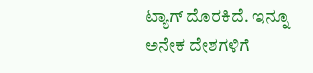ಟ್ಯಾಗ್ ದೊರಕಿದೆ. ಇನ್ನೂ ಅನೇಕ ದೇಶಗಳಿಗೆ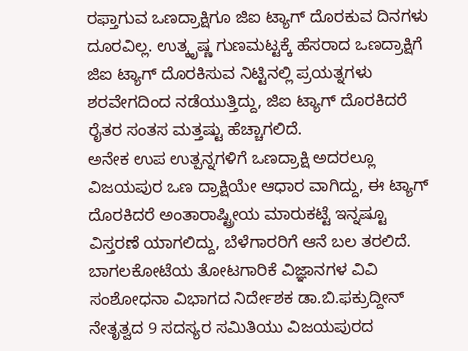ರಫ್ತಾಗುವ ಒಣದ್ರಾಕ್ಷಿಗೂ ಜಿಐ ಟ್ಯಾಗ್ ದೊರಕುವ ದಿನಗಳು ದೂರವಿಲ್ಲ. ಉತ್ಕೃಷ್ಣ ಗುಣಮಟ್ಟಕ್ಕೆ ಹೆಸರಾದ ಒಣದ್ರಾಕ್ಷಿಗೆ ಜಿಐ ಟ್ಯಾಗ್ ದೊರಕಿಸುವ ನಿಟ್ಟಿನಲ್ಲಿ ಪ್ರಯತ್ನಗಳು ಶರವೇಗದಿಂದ ನಡೆಯುತ್ತಿದ್ದು, ಜಿಐ ಟ್ಯಾಗ್ ದೊರಕಿದರೆ ರೈತರ ಸಂತಸ ಮತ್ತಷ್ಟು ಹೆಚ್ಚಾಗಲಿದೆ.
ಅನೇಕ ಉಪ ಉತ್ಪನ್ನಗಳಿಗೆ ಒಣದ್ರಾಕ್ಷಿ ಅದರಲ್ಲೂ ವಿಜಯಪುರ ಒಣ ದ್ರಾಕ್ಷಿಯೇ ಆಧಾರ ವಾಗಿದ್ದು, ಈ ಟ್ಯಾಗ್ ದೊರಕಿದರೆ ಅಂತಾರಾಷ್ಟ್ರೀಯ ಮಾರುಕಟ್ಟೆ ಇನ್ನಷ್ಟೂ ವಿಸ್ತರಣೆ ಯಾಗಲಿದ್ದು, ಬೆಳೆಗಾರರಿಗೆ ಆನೆ ಬಲ ತರಲಿದೆ. ಬಾಗಲಕೋಟೆಯ ತೋಟಗಾರಿಕೆ ವಿಜ್ಞಾನಗಳ ವಿವಿ ಸಂಶೋಧನಾ ವಿಭಾಗದ ನಿರ್ದೇಶಕ ಡಾ.ಬಿ.ಫಕ್ರುದ್ದೀನ್ ನೇತೃತ್ವದ 9 ಸದಸ್ಯರ ಸಮಿತಿಯು ವಿಜಯಪುರದ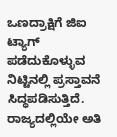ಒಣದ್ರಾಕ್ಷಿಗೆ ಜಿಐ ಟ್ಯಾಗ್ ಪಡೆದುಕೊಳ್ಳುವ ನಿಟ್ಟಿನಲ್ಲಿ ಪ್ರಸ್ತಾವನೆ ಸಿದ್ಧಪಡಿಸುತ್ತಿದೆ.
ರಾಜ್ಯದಲ್ಲಿಯೇ ಅತಿ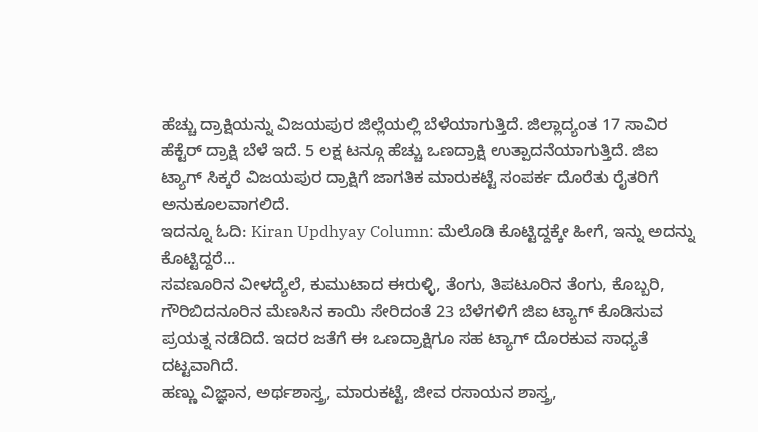ಹೆಚ್ಚು ದ್ರಾಕ್ಷಿಯನ್ನು ವಿಜಯಪುರ ಜಿಲ್ಲೆಯಲ್ಲಿ ಬೆಳೆಯಾಗುತ್ತಿದೆ. ಜಿಲ್ಲಾದ್ಯಂತ 17 ಸಾವಿರ ಹೆಕ್ಟೆರ್ ದ್ರಾಕ್ಷಿ ಬೆಳೆ ಇದೆ. 5 ಲಕ್ಷ ಟನ್ಗೂ ಹೆಚ್ಚು ಒಣದ್ರಾಕ್ಷಿ ಉತ್ಪಾದನೆಯಾಗುತ್ತಿದೆ. ಜಿಐ ಟ್ಯಾಗ್ ಸಿಕ್ಕರೆ ವಿಜಯಪುರ ದ್ರಾಕ್ಷಿಗೆ ಜಾಗತಿಕ ಮಾರುಕಟ್ಟೆ ಸಂಪರ್ಕ ದೊರೆತು ರೈತರಿಗೆ ಅನುಕೂಲವಾಗಲಿದೆ.
ಇದನ್ನೂ ಓದಿ: Kiran Updhyay Column: ಮೆಲೊಡಿ ಕೊಟ್ಟಿದ್ದಕ್ಕೇ ಹೀಗೆ, ಇನ್ನು ಅದನ್ನು ಕೊಟ್ಟಿದ್ದರೆ...
ಸವಣೂರಿನ ವೀಳದ್ಯೆಲೆ, ಕುಮುಟಾದ ಈರುಳ್ಳಿ, ತೆಂಗು, ತಿಪಟೂರಿನ ತೆಂಗು, ಕೊಬ್ಬರಿ, ಗೌರಿಬಿದನೂರಿನ ಮೆಣಸಿನ ಕಾಯಿ ಸೇರಿದಂತೆ 23 ಬೆಳೆಗಳಿಗೆ ಜಿಐ ಟ್ಯಾಗ್ ಕೊಡಿಸುವ ಪ್ರಯತ್ನ ನಡೆದಿದೆ. ಇದರ ಜತೆಗೆ ಈ ಒಣದ್ರಾಕ್ಷಿಗೂ ಸಹ ಟ್ಯಾಗ್ ದೊರಕುವ ಸಾಧ್ಯತೆ ದಟ್ಟವಾಗಿದೆ.
ಹಣ್ಣು ವಿಜ್ಞಾನ, ಅರ್ಥಶಾಸ್ತ್ರ, ಮಾರುಕಟ್ಟೆ, ಜೀವ ರಸಾಯನ ಶಾಸ್ತ್ರ,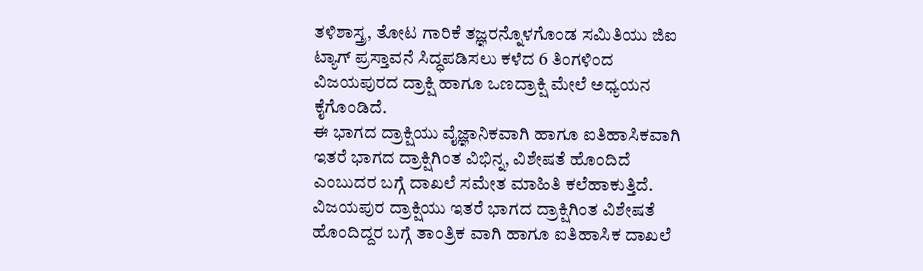ತಳಿಶಾಸ್ತ್ರ, ತೋಟ ಗಾರಿಕೆ ತಜ್ಞರನ್ನೊಳಗೊಂಡ ಸಮಿತಿಯು ಜಿಐ ಟ್ಯಾಗ್ ಪ್ರಸ್ತಾವನೆ ಸಿದ್ಧಪಡಿಸಲು ಕಳೆದ 6 ತಿಂಗಳಿಂದ ವಿಜಯಪುರದ ದ್ರಾಕ್ಷಿ ಹಾಗೂ ಒಣದ್ರಾಕ್ಷಿ ಮೇಲೆ ಅಧ್ಯಯನ ಕೈಗೊಂಡಿದೆ.
ಈ ಭಾಗದ ದ್ರಾಕ್ಷಿಯು ವೈಜ್ಞಾನಿಕವಾಗಿ ಹಾಗೂ ಐತಿಹಾಸಿಕವಾಗಿ ಇತರೆ ಭಾಗದ ದ್ರಾಕ್ಷಿಗಿಂತ ವಿಭಿನ್ನ, ವಿಶೇಷತೆ ಹೊಂದಿದೆ ಎಂಬುದರ ಬಗ್ಗೆ ದಾಖಲೆ ಸಮೇತ ಮಾಹಿತಿ ಕಲೆಹಾಕುತ್ತಿದೆ.
ವಿಜಯಪುರ ದ್ರಾಕ್ಷಿಯು ಇತರೆ ಭಾಗದ ದ್ರಾಕ್ಷಿಗಿಂತ ವಿಶೇಷತೆ ಹೊಂದಿದ್ದರ ಬಗ್ಗೆ ತಾಂತ್ರಿಕ ವಾಗಿ ಹಾಗೂ ಐತಿಹಾಸಿಕ ದಾಖಲೆ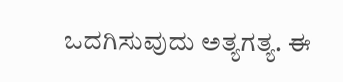ಒದಗಿಸುವುದು ಅತ್ಯಗತ್ಯ. ಈ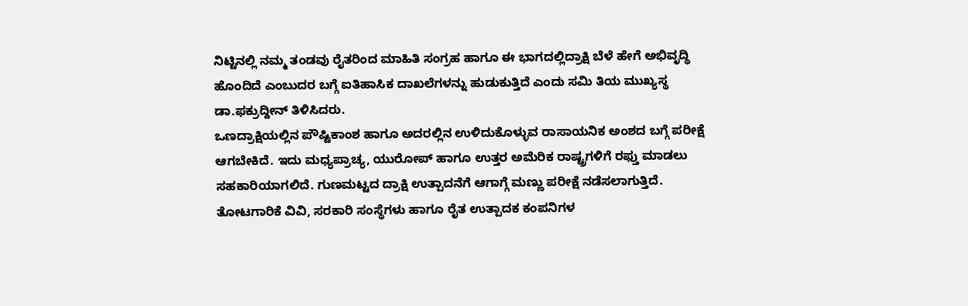ನಿಟ್ಟಿನಲ್ಲಿ ನಮ್ಮ ತಂಡವು ರೈತರಿಂದ ಮಾಹಿತಿ ಸಂಗ್ರಹ ಹಾಗೂ ಈ ಭಾಗದಲ್ಲಿದ್ರಾಕ್ಷಿ ಬೆಳೆ ಹೇಗೆ ಅಭಿವೃದ್ಧಿ ಹೊಂದಿದೆ ಎಂಬುದರ ಬಗ್ಗೆ ಐತಿಹಾಸಿಕ ದಾಖಲೆಗಳನ್ನು ಹುಡುಕುತ್ತಿದೆ ಎಂದು ಸಮಿ ತಿಯ ಮುಖ್ಯಸ್ಥ ಡಾ.ಫಕ್ರುದ್ದೀನ್ ತಿಳಿಸಿದರು.
ಒಣದ್ರಾಕ್ಷಿಯಲ್ಲಿನ ಪೌಷ್ಟಿಕಾಂಶ ಹಾಗೂ ಅದರಲ್ಲಿನ ಉಳಿದುಕೊಳ್ಳುವ ರಾಸಾಯನಿಕ ಅಂಶದ ಬಗ್ಗೆ ಪರೀಕ್ಷೆ ಆಗಬೇಕಿದೆ. ಇದು ಮಧ್ಯಪ್ರಾಚ್ಯ, ಯುರೋಪ್ ಹಾಗೂ ಉತ್ತರ ಅಮೆರಿಕ ರಾಷ್ಟ್ರಗಳಿಗೆ ರಫ್ತು ಮಾಡಲು ಸಹಕಾರಿಯಾಗಲಿದೆ. ಗುಣಮಟ್ಟದ ದ್ರಾಕ್ಷಿ ಉತ್ಪಾದನೆಗೆ ಆಗಾಗ್ಗೆ ಮಣ್ಣು ಪರೀಕ್ಷೆ ನಡೆಸಲಾಗುತ್ತಿದೆ. ತೋಟಗಾರಿಕೆ ವಿವಿ, ಸರಕಾರಿ ಸಂಸ್ಥೆಗಳು ಹಾಗೂ ರೈತ ಉತ್ಪಾದಕ ಕಂಪನಿಗಳ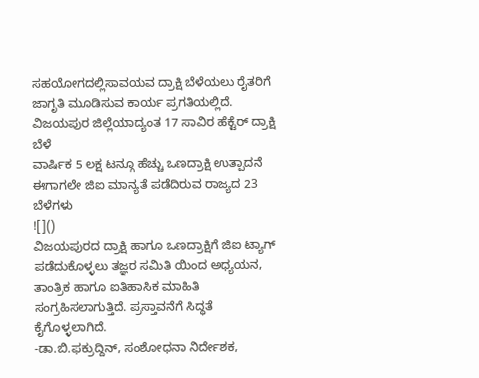ಸಹಯೋಗದಲ್ಲಿಸಾವಯವ ದ್ರಾಕ್ಷಿ ಬೆಳೆಯಲು ರೈತರಿಗೆ ಜಾಗೃತಿ ಮೂಡಿಸುವ ಕಾರ್ಯ ಪ್ರಗತಿಯಲ್ಲಿದೆ.
ವಿಜಯಪುರ ಜಿಲ್ಲೆಯಾದ್ಯಂತ 17 ಸಾವಿರ ಹೆಕ್ಟೆರ್ ದ್ರಾಕ್ಷಿ ಬೆಳೆ
ವಾರ್ಷಿಕ 5 ಲಕ್ಷ ಟನ್ಗೂ ಹೆಚ್ಚು ಒಣದ್ರಾಕ್ಷಿ ಉತ್ಪಾದನೆ
ಈಗಾಗಲೇ ಜಿಐ ಮಾನ್ಯತೆ ಪಡೆದಿರುವ ರಾಜ್ಯದ 23 ಬೆಳೆಗಳು
![]()
ವಿಜಯಪುರದ ದ್ರಾಕ್ಷಿ ಹಾಗೂ ಒಣದ್ರಾಕ್ಷಿಗೆ ಜಿಐ ಟ್ಯಾಗ್ ಪಡೆದುಕೊಳ್ಳಲು ತಜ್ಞರ ಸಮಿತಿ ಯಿಂದ ಅಧ್ಯಯನ, ತಾಂತ್ರಿಕ ಹಾಗೂ ಐತಿಹಾಸಿಕ ಮಾಹಿತಿ ಸಂಗ್ರಹಿಸಲಾಗುತ್ತಿದೆ. ಪ್ರಸ್ತಾವನೆಗೆ ಸಿದ್ಧತೆ ಕೈಗೊಳ್ಳಲಾಗಿದೆ.
-ಡಾ.ಬಿ.ಫಕ್ರುದ್ದಿನ್, ಸಂಶೋಧನಾ ನಿರ್ದೇಶಕ,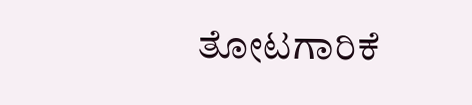ತೋಟಗಾರಿಕೆ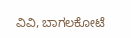ವಿವಿ, ಬಾಗಲಕೋಟೆ